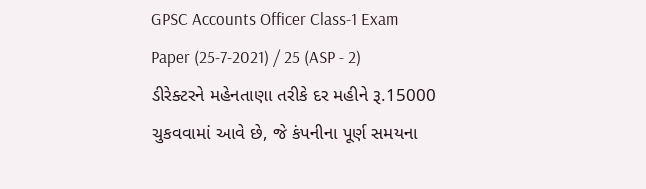GPSC Accounts Officer Class-1 Exam Paper (25-7-2021) / 25 (ASP - 2) ડીરેક્ટરને મહેનતાણા તરીકે દર મહીને રૂ.15000 ચુકવવામાં આવે છે, જે કંપનીના પૂર્ણ સમયના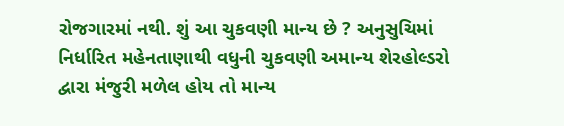રોજગારમાં નથી. શું આ ચુકવણી માન્ય છે ? અનુસુચિમાં નિર્ધારિત મહેનતાણાથી વધુની ચુકવણી અમાન્ય શેરહોલ્ડરો દ્વારા મંજુરી મળેલ હોય તો માન્ય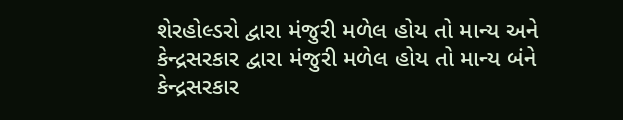શેરહોલ્ડરો દ્વારા મંજુરી મળેલ હોય તો માન્ય અને કેન્દ્રસરકાર દ્વારા મંજુરી મળેલ હોય તો માન્ય બંને કેન્દ્રસરકાર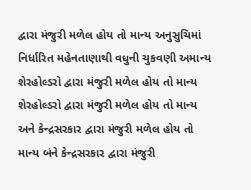દ્વારા મંજુરી મળેલ હોય તો માન્ય અનુસુચિમાં નિર્ધારિત મહેનતાણાથી વધુની ચુકવણી અમાન્ય શેરહોલ્ડરો દ્વારા મંજુરી મળેલ હોય તો માન્ય શેરહોલ્ડરો દ્વારા મંજુરી મળેલ હોય તો માન્ય અને કેન્દ્રસરકાર દ્વારા મંજુરી મળેલ હોય તો માન્ય બંને કેન્દ્રસરકાર દ્વારા મંજુરી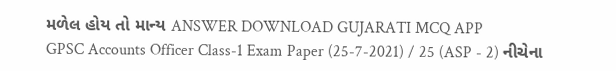મળેલ હોય તો માન્ય ANSWER DOWNLOAD GUJARATI MCQ APP
GPSC Accounts Officer Class-1 Exam Paper (25-7-2021) / 25 (ASP - 2) નીચેના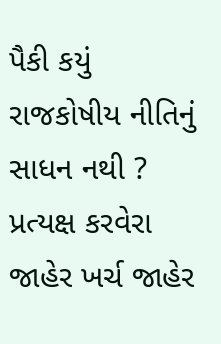પૈકી કયું રાજકોષીય નીતિનું સાધન નથી ? પ્રત્યક્ષ કરવેરા જાહેર ખર્ચ જાહેર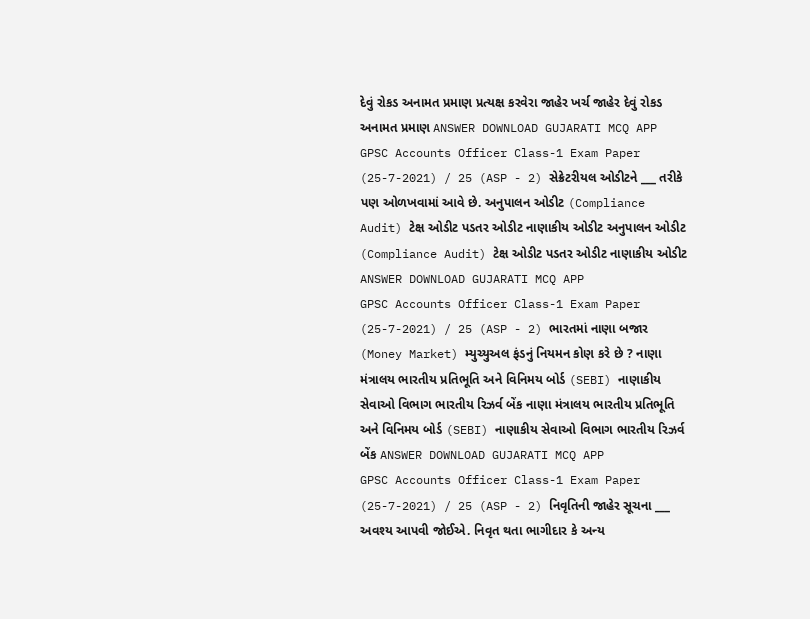દેવું રોકડ અનામત પ્રમાણ પ્રત્યક્ષ કરવેરા જાહેર ખર્ચ જાહેર દેવું રોકડ અનામત પ્રમાણ ANSWER DOWNLOAD GUJARATI MCQ APP
GPSC Accounts Officer Class-1 Exam Paper (25-7-2021) / 25 (ASP - 2) સેક્રેટરીયલ ઓડીટને ___ તરીકે પણ ઓળખવામાં આવે છે. અનુપાલન ઓડીટ (Compliance Audit) ટેક્ષ ઓડીટ પડતર ઓડીટ નાણાકીય ઓડીટ અનુપાલન ઓડીટ (Compliance Audit) ટેક્ષ ઓડીટ પડતર ઓડીટ નાણાકીય ઓડીટ ANSWER DOWNLOAD GUJARATI MCQ APP
GPSC Accounts Officer Class-1 Exam Paper (25-7-2021) / 25 (ASP - 2) ભારતમાં નાણા બજાર (Money Market) મ્યુચ્યુઅલ ફંડનું નિયમન કોણ કરે છે ? નાણા મંત્રાલય ભારતીય પ્રતિભૂતિ અને વિનિમય બોર્ડ (SEBI) નાણાકીય સેવાઓ વિભાગ ભારતીય રિઝર્વ બેંક નાણા મંત્રાલય ભારતીય પ્રતિભૂતિ અને વિનિમય બોર્ડ (SEBI) નાણાકીય સેવાઓ વિભાગ ભારતીય રિઝર્વ બેંક ANSWER DOWNLOAD GUJARATI MCQ APP
GPSC Accounts Officer Class-1 Exam Paper (25-7-2021) / 25 (ASP - 2) નિવૃતિની જાહેર સૂચના ___ અવશ્ય આપવી જોઈએ. નિવૃત થતા ભાગીદાર કે અન્ય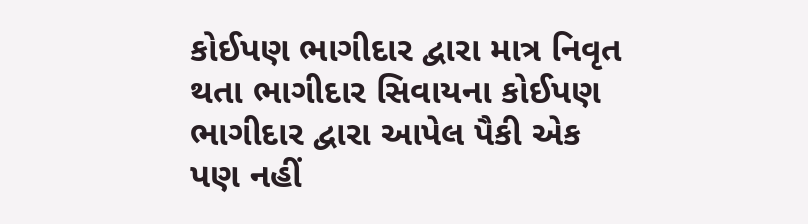કોઈપણ ભાગીદાર દ્વારા માત્ર નિવૃત થતા ભાગીદાર સિવાયના કોઈપણ ભાગીદાર દ્વારા આપેલ પૈકી એક પણ નહીં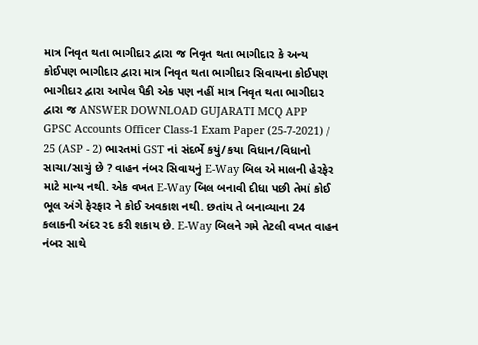માત્ર નિવૃત થતા ભાગીદાર દ્વારા જ નિવૃત થતા ભાગીદાર કે અન્ય કોઈપણ ભાગીદાર દ્વારા માત્ર નિવૃત થતા ભાગીદાર સિવાયના કોઈપણ ભાગીદાર દ્વારા આપેલ પૈકી એક પણ નહીં માત્ર નિવૃત થતા ભાગીદાર દ્વારા જ ANSWER DOWNLOAD GUJARATI MCQ APP
GPSC Accounts Officer Class-1 Exam Paper (25-7-2021) / 25 (ASP - 2) ભારતમાં GST નાં સંદર્ભે કયું/કયા વિધાન/વિધાનો સાચા/સાચું છે ? વાહન નંબર સિવાયનું E-Way બિલ એ માલની હેરફેર માટે માન્ય નથી. એક વખત E-Way બિલ બનાવી દીધા પછી તેમાં કોઈ ભૂલ અંગે ફેરફાર ને કોઈ અવકાશ નથી. છતાંય તે બનાવ્યાના 24 કલાકની અંદર રદ કરી શકાય છે. E-Way બિલને ગમે તેટલી વખત વાહન નંબર સાથે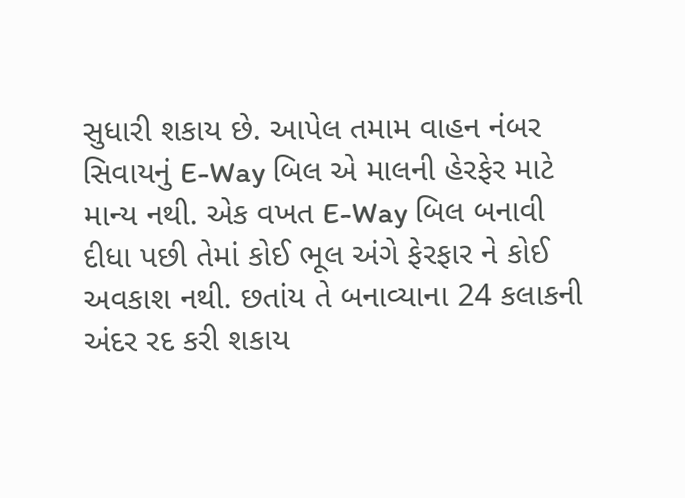સુધારી શકાય છે. આપેલ તમામ વાહન નંબર સિવાયનું E-Way બિલ એ માલની હેરફેર માટે માન્ય નથી. એક વખત E-Way બિલ બનાવી દીધા પછી તેમાં કોઈ ભૂલ અંગે ફેરફાર ને કોઈ અવકાશ નથી. છતાંય તે બનાવ્યાના 24 કલાકની અંદર રદ કરી શકાય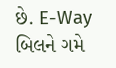છે. E-Way બિલને ગમે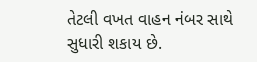તેટલી વખત વાહન નંબર સાથે સુધારી શકાય છે.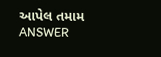આપેલ તમામ ANSWER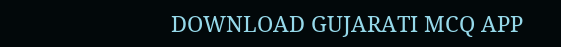DOWNLOAD GUJARATI MCQ APP